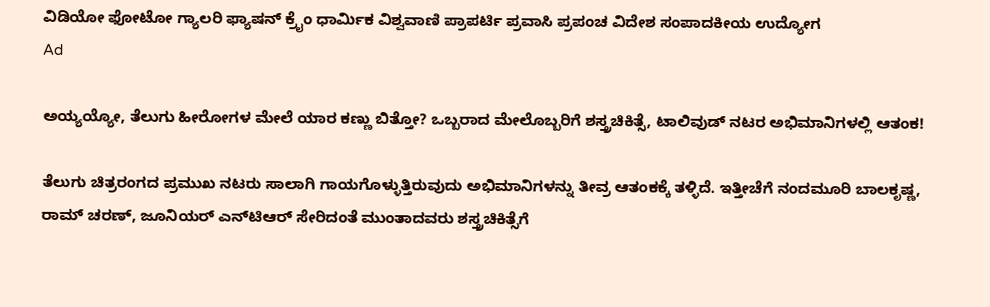ವಿಡಿಯೋ ಫೋಟೋ ಗ್ಯಾಲರಿ ಫ್ಯಾಷನ್ ಕ್ರೈಂ ಧಾರ್ಮಿಕ ವಿಶ್ವವಾಣಿ ಪ್ರಾಪರ್ಟಿ ಪ್ರವಾಸಿ ಪ್ರಪಂಚ ವಿದೇಶ ಸಂಪಾದಕೀಯ ಉದ್ಯೋಗ
Ad

ಅಯ್ಯಯ್ಯೋ, ತೆಲುಗು ಹೀರೋಗಳ ಮೇಲೆ ಯಾರ ಕಣ್ಣು ಬಿತ್ತೋ? ಒಬ್ಬರಾದ ಮೇಲೊಬ್ಬರಿಗೆ ಶಸ್ತ್ರಚಿಕಿತ್ಸೆ, ಟಾಲಿವುಡ್ ನಟರ ಅಭಿಮಾನಿಗಳಲ್ಲಿ ಆತಂಕ!

ತೆಲುಗು ಚಿತ್ರರಂಗದ ಪ್ರಮುಖ ನಟರು ಸಾಲಾಗಿ ಗಾಯಗೊಳ್ಳುತ್ತಿರುವುದು ಅಭಿಮಾನಿಗಳನ್ನು ತೀವ್ರ ಆತಂಕಕ್ಕೆ ತಳ್ಳಿದೆ. ಇತ್ತೀಚೆಗೆ ನಂದಮೂರಿ ಬಾಲಕೃಷ್ಣ, ರಾಮ್ ಚರಣ್, ಜೂನಿಯರ್ ಎನ್‌ಟಿಆರ್ ಸೇರಿದಂತೆ ಮುಂತಾದವರು ಶಸ್ತ್ರಚಿಕಿತ್ಸೆಗೆ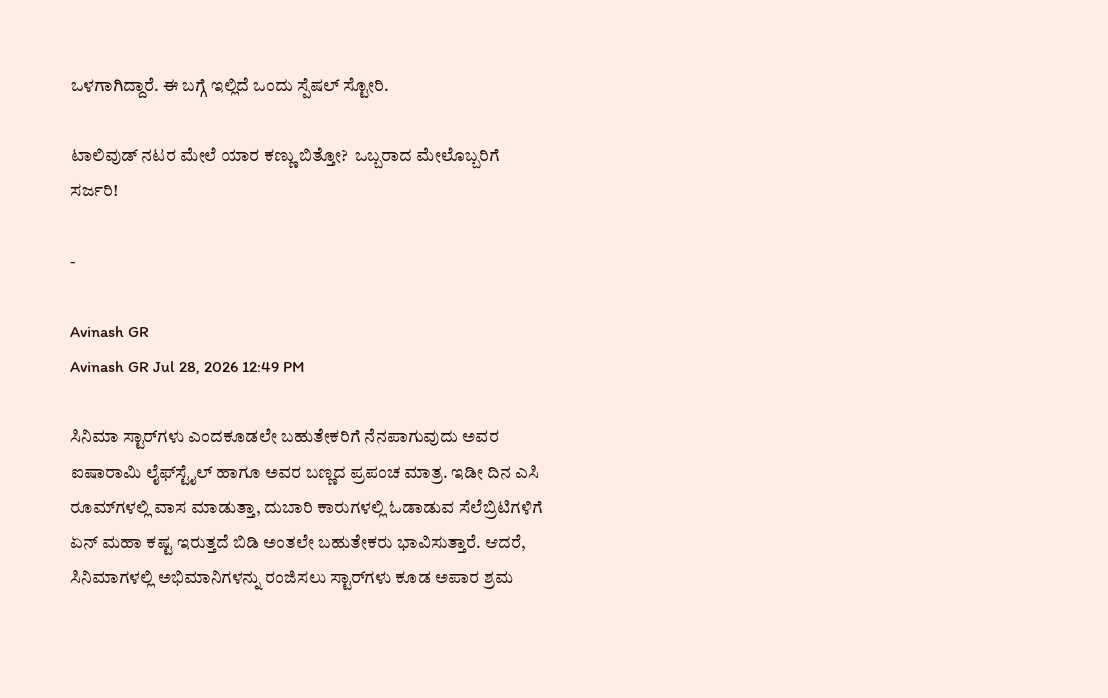ಒಳಗಾಗಿದ್ದಾರೆ. ಈ ಬಗ್ಗೆ ಇಲ್ಲಿದೆ ಒಂದು ಸ್ಪೆಷಲ್‌ ಸ್ಟೋರಿ.

ಟಾಲಿವುಡ್ ನಟರ ಮೇಲೆ ಯಾರ ಕಣ್ಣು ಬಿತ್ತೋ?  ಒಬ್ಬರಾದ ಮೇಲೊಬ್ಬರಿಗೆ ಸರ್ಜರಿ!

-

Avinash GR
Avinash GR Jul 28, 2026 12:49 PM

ಸಿನಿಮಾ ಸ್ಟಾರ್‌ಗಳು ಎಂದಕೂಡಲೇ ಬಹುತೇಕರಿಗೆ ನೆನಪಾಗುವುದು ಅವರ ಐಷಾರಾಮಿ ಲೈಫ್‌ಸ್ಟೈಲ್‌ ಹಾಗೂ ಅವರ ಬಣ್ಣದ ಪ್ರಪಂಚ ಮಾತ್ರ. ಇಡೀ ದಿನ ಎಸಿ ರೂಮ್‌ಗಳಲ್ಲಿ ವಾಸ ಮಾಡುತ್ತಾ, ದುಬಾರಿ ಕಾರುಗಳಲ್ಲಿ ಓಡಾಡುವ ಸೆಲೆಬ್ರಿಟಿಗಳಿಗೆ ಏನ್‌ ಮಹಾ ಕಷ್ಟ ಇರುತ್ತದೆ ಬಿಡಿ ಅಂತಲೇ ಬಹುತೇಕರು ಭಾವಿಸುತ್ತಾರೆ. ಆದರೆ, ಸಿನಿಮಾಗಳಲ್ಲಿ ಅಭಿಮಾನಿಗಳನ್ನು ರಂಜಿಸಲು ಸ್ಟಾರ್‌ಗಳು ಕೂಡ ಅಪಾರ ಶ್ರಮ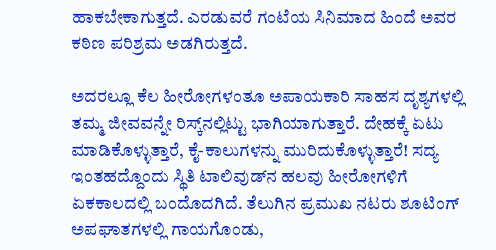ಹಾಕಬೇಕಾಗುತ್ತದೆ. ಎರಡುವರೆ ಗಂಟೆಯ ಸಿನಿಮಾದ ಹಿಂದೆ ಅವರ ಕಠಿಣ ಪರಿಶ್ರಮ ಅಡಗಿರುತ್ತದೆ.

ಅದರಲ್ಲೂ ಕೆಲ ಹೀರೋಗಳಂತೂ ಅಪಾಯಕಾರಿ ಸಾಹಸ ದೃಶ್ಯಗಳಲ್ಲಿ ತಮ್ಮ ಜೀವವನ್ನೇ ರಿಸ್ಕ್‌ನಲ್ಲಿಟ್ಟು ಭಾಗಿಯಾಗುತ್ತಾರೆ. ದೇಹಕ್ಕೆ ಏಟು ಮಾಡಿಕೊಳ್ಳುತ್ತಾರೆ, ಕೈ-ಕಾಲುಗಳನ್ನು ಮುರಿದುಕೊಳ್ಳುತ್ತಾರೆ! ಸದ್ಯ ಇಂತಹದ್ದೊಂದು ಸ್ಥಿತಿ ಟಾಲಿವುಡ್‌ನ ಹಲವು ಹೀರೋಗಳಿಗೆ ಏಕಕಾಲದಲ್ಲಿ ಬಂದೊದಗಿದೆ. ತೆಲುಗಿನ ಪ್ರಮುಖ ನಟರು ಶೂಟಿಂಗ್ ಅಪಘಾತಗಳಲ್ಲಿ ಗಾಯಗೊಂಡು,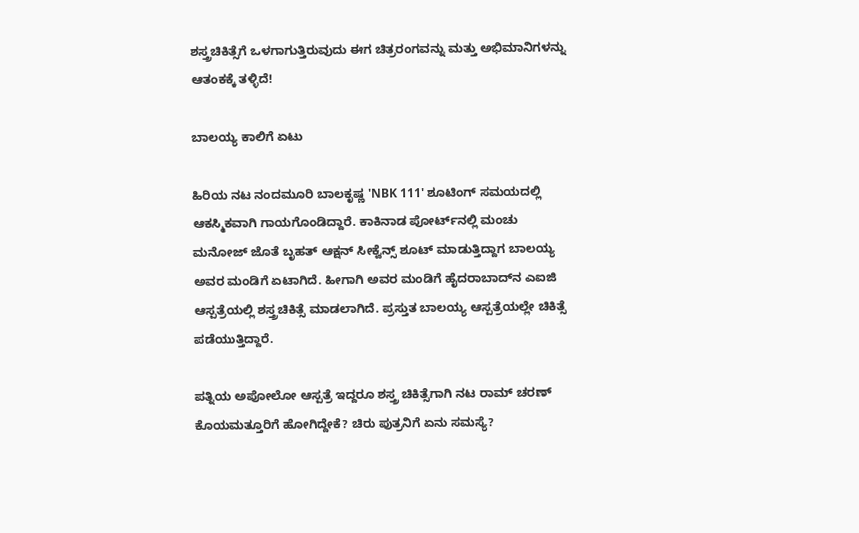ಶಸ್ತ್ರಚಿಕಿತ್ಸೆಗೆ ಒಳಗಾಗುತ್ತಿರುವುದು ಈಗ ಚಿತ್ರರಂಗವನ್ನು ಮತ್ತು ಅಭಿಮಾನಿಗಳನ್ನು ಆತಂಕಕ್ಕೆ ತಳ್ಳಿದೆ!

ಬಾಲಯ್ಯ ಕಾಲಿಗೆ ಏಟು

ಹಿರಿಯ ನಟ ನಂದಮೂರಿ ಬಾಲಕೃಷ್ಣ 'NBK 111' ಶೂಟಿಂಗ್ ಸಮಯದಲ್ಲಿ ಆಕಸ್ಮಿಕವಾಗಿ ಗಾಯಗೊಂಡಿದ್ದಾರೆ. ಕಾಕಿನಾಡ ಪೋರ್ಟ್‌ನಲ್ಲಿ ಮಂಚು ಮನೋಜ್ ಜೊತೆ ಬೃಹತ್ ಆಕ್ಷನ್ ಸೀಕ್ವೆನ್ಸ್ ಶೂಟ್ ಮಾಡುತ್ತಿದ್ದಾಗ ಬಾಲಯ್ಯ ಅವರ ಮಂಡಿಗೆ ಏಟಾಗಿದೆ. ಹೀಗಾಗಿ ಅವರ ಮಂಡಿಗೆ ಹೈದರಾಬಾದ್‌ನ ಎಐಜಿ ಆಸ್ಪತ್ರೆಯಲ್ಲಿ ಶಸ್ತ್ರಚಿಕಿತ್ಸೆ ಮಾಡಲಾಗಿದೆ. ಪ್ರಸ್ತುತ ಬಾಲಯ್ಯ ಆಸ್ಪತ್ರೆಯಲ್ಲೇ ಚಿಕಿತ್ಸೆ ಪಡೆಯುತ್ತಿದ್ದಾರೆ.

ಪತ್ನಿಯ ಅಪೋಲೋ ಆಸ್ಪತ್ರೆ ಇದ್ದರೂ ಶಸ್ತ್ರ ಚಿಕಿತ್ಸೆಗಾಗಿ ನಟ ರಾಮ್‌ ಚರಣ್ ಕೊಯಮತ್ತೂರಿಗೆ ಹೋಗಿದ್ದೇಕೆ? ಚಿರು ಪುತ್ರನಿಗೆ ಏನು ಸಮಸ್ಯೆ?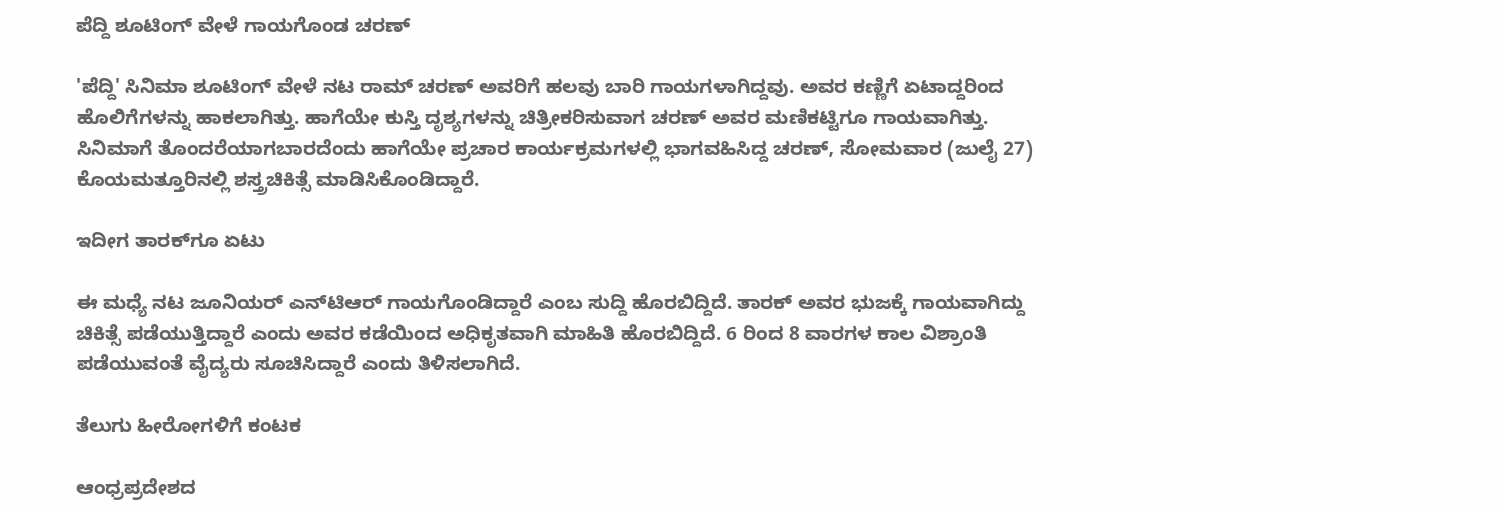ಪೆದ್ದಿ ಶೂಟಿಂಗ್‌ ವೇಳೆ ಗಾಯಗೊಂಡ ಚರಣ್

'ಪೆದ್ದಿ' ಸಿನಿಮಾ ಶೂಟಿಂಗ್ ವೇಳೆ ನಟ ರಾಮ್ ಚರಣ್ ಅವರಿಗೆ ಹಲವು ಬಾರಿ ಗಾಯಗಳಾಗಿದ್ದವು. ಅವರ ಕಣ್ಣಿಗೆ ಏಟಾದ್ದರಿಂದ ಹೊಲಿಗೆಗಳನ್ನು ಹಾಕಲಾಗಿತ್ತು. ಹಾಗೆಯೇ ಕುಸ್ತಿ ದೃಶ್ಯಗಳನ್ನು ಚಿತ್ರೀಕರಿಸುವಾಗ ಚರಣ್ ಅವರ ಮಣಿಕಟ್ಟಿಗೂ ಗಾಯವಾಗಿತ್ತು. ಸಿನಿಮಾಗೆ ತೊಂದರೆಯಾಗಬಾರದೆಂದು ಹಾಗೆಯೇ ಪ್ರಚಾರ ಕಾರ್ಯಕ್ರಮಗಳಲ್ಲಿ ಭಾಗವಹಿಸಿದ್ದ ಚರಣ್, ಸೋಮವಾರ (ಜುಲೈ 27) ಕೊಯಮತ್ತೂರಿನಲ್ಲಿ ಶಸ್ತ್ರಚಿಕಿತ್ಸೆ ಮಾಡಿಸಿಕೊಂಡಿದ್ದಾರೆ.

ಇದೀಗ ತಾರಕ್‌ಗೂ ಏಟು

ಈ ಮಧ್ಯೆ ನಟ ಜೂನಿಯರ್ ಎನ್‌ಟಿಆರ್ ಗಾಯಗೊಂಡಿದ್ದಾರೆ ಎಂಬ ಸುದ್ದಿ ಹೊರಬಿದ್ದಿದೆ. ತಾರಕ್ ಅವರ ಭುಜಕ್ಕೆ ಗಾಯವಾಗಿದ್ದು ಚಿಕಿತ್ಸೆ ಪಡೆಯುತ್ತಿದ್ದಾರೆ ಎಂದು ಅವರ ಕಡೆಯಿಂದ ಅಧಿಕೃತವಾಗಿ ಮಾಹಿತಿ ಹೊರಬಿದ್ದಿದೆ. 6 ರಿಂದ 8 ವಾರಗಳ ಕಾಲ ವಿಶ್ರಾಂತಿ ಪಡೆಯುವಂತೆ ವೈದ್ಯರು ಸೂಚಿಸಿದ್ದಾರೆ ಎಂದು ತಿಳಿಸಲಾಗಿದೆ.

ತೆಲುಗು ಹೀರೋಗಳಿಗೆ ಕಂಟಕ

ಆಂಧ್ರಪ್ರದೇಶದ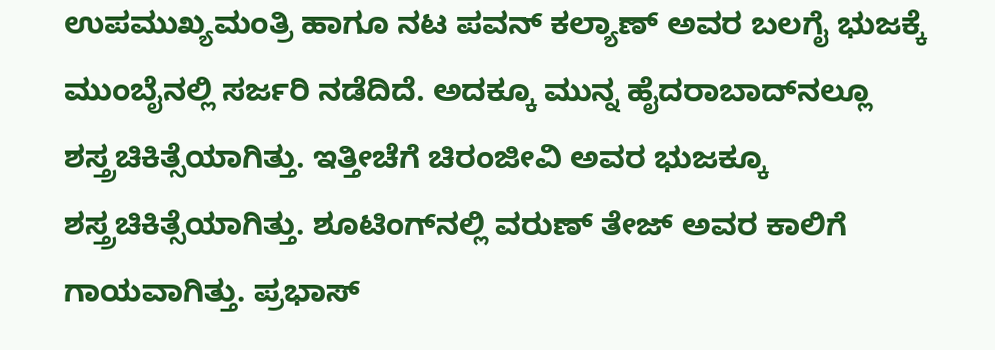ಉಪಮುಖ್ಯಮಂತ್ರಿ ಹಾಗೂ ನಟ ಪವನ್ ಕಲ್ಯಾಣ್ ಅವರ ಬಲಗೈ ಭುಜಕ್ಕೆ ಮುಂಬೈನಲ್ಲಿ ಸರ್ಜರಿ ನಡೆದಿದೆ. ಅದಕ್ಕೂ ಮುನ್ನ ಹೈದರಾಬಾದ್‌ನಲ್ಲೂ ಶಸ್ತ್ರಚಿಕಿತ್ಸೆಯಾಗಿತ್ತು. ಇತ್ತೀಚೆಗೆ ಚಿರಂಜೀವಿ ಅವರ ಭುಜಕ್ಕೂ ಶಸ್ತ್ರಚಿಕಿತ್ಸೆಯಾಗಿತ್ತು. ಶೂಟಿಂಗ್‌ನಲ್ಲಿ ವರುಣ್ ತೇಜ್ ಅವರ ಕಾಲಿಗೆ ಗಾಯವಾಗಿತ್ತು. ಪ್ರಭಾಸ್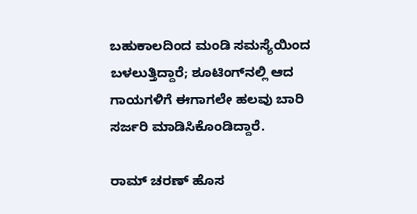ಬಹುಕಾಲದಿಂದ ಮಂಡಿ ಸಮಸ್ಯೆಯಿಂದ ಬಳಲುತ್ತಿದ್ದಾರೆ; ಶೂಟಿಂಗ್‌ನಲ್ಲಿ ಆದ ಗಾಯಗಳಿಗೆ ಈಗಾಗಲೇ ಹಲವು ಬಾರಿ ಸರ್ಜರಿ ಮಾಡಿಸಿಕೊಂಡಿದ್ದಾರೆ.

ರಾಮ್‌ ಚರಣ್‌ ಹೊಸ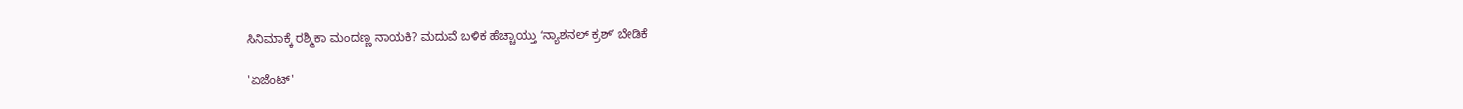ಸಿನಿಮಾಕ್ಕೆ ರಶ್ಮಿಕಾ ಮಂದಣ್ಣ ನಾಯಕಿ? ಮದುವೆ ಬಳಿಕ ಹೆಚ್ಚಾಯ್ತು ʻನ್ಯಾಶನಲ್‌ ಕ್ರಶ್‌ʼ ಬೇಡಿಕೆ

'ಏಜೆಂಟ್'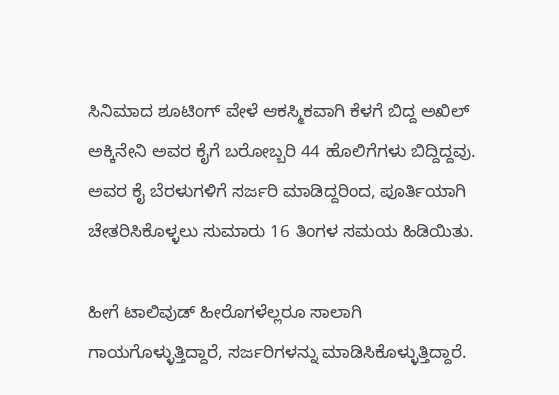ಸಿನಿಮಾದ ಶೂಟಿಂಗ್‌ ವೇಳೆ ಆಕಸ್ಮಿಕವಾಗಿ ಕೆಳಗೆ ಬಿದ್ದ ಅಖಿಲ್ ಅಕ್ಕಿನೇನಿ ಅವರ ಕೈಗೆ ಬರೋಬ್ಬರಿ 44 ಹೊಲಿಗೆಗಳು ಬಿದ್ದಿದ್ದವು. ಅವರ ಕೈ ಬೆರಳುಗಳಿಗೆ ಸರ್ಜರಿ ಮಾಡಿದ್ದರಿಂದ, ಪೂರ್ತಿಯಾಗಿ ಚೇತರಿಸಿಕೊಳ್ಳಲು ಸುಮಾರು 16 ತಿಂಗಳ ಸಮಯ ಹಿಡಿಯಿತು.

ಹೀಗೆ ಟಾಲಿವುಡ್ ಹೀರೊಗಳೆಲ್ಲರೂ ಸಾಲಾಗಿ ಗಾಯಗೊಳ್ಳುತ್ತಿದ್ದಾರೆ, ಸರ್ಜರಿಗಳನ್ನು ಮಾಡಿಸಿಕೊಳ್ಳುತ್ತಿದ್ದಾರೆ.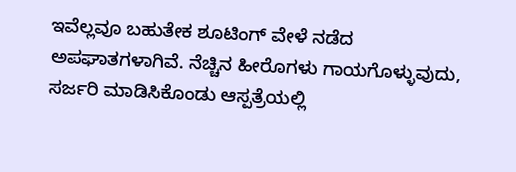ಇವೆಲ್ಲವೂ ಬಹುತೇಕ ಶೂಟಿಂಗ್‌ ವೇಳೆ ನಡೆದ ಅಪಘಾತಗಳಾಗಿವೆ. ನೆಚ್ಚಿನ ಹೀರೊಗಳು ಗಾಯಗೊಳ್ಳುವುದು, ಸರ್ಜರಿ ಮಾಡಿಸಿಕೊಂಡು ಆಸ್ಪತ್ರೆಯಲ್ಲಿ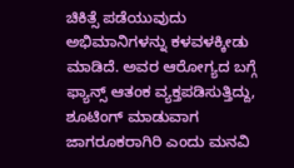ಚಿಕಿತ್ಸೆ ಪಡೆಯುವುದು ಅಭಿಮಾನಿಗಳನ್ನು ಕಳವಳಕ್ಕೀಡು ಮಾಡಿದೆ. ಅವರ ಆರೋಗ್ಯದ ಬಗ್ಗೆ ಫ್ಯಾನ್ಸ್ ಆತಂಕ ವ್ಯಕ್ತಪಡಿಸುತ್ತಿದ್ದು, ಶೂಟಿಂಗ್ ಮಾಡುವಾಗ ಜಾಗರೂಕರಾಗಿರಿ ಎಂದು ಮನವಿ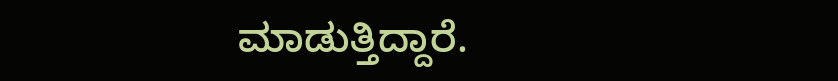ಮಾಡುತ್ತಿದ್ದಾರೆ.